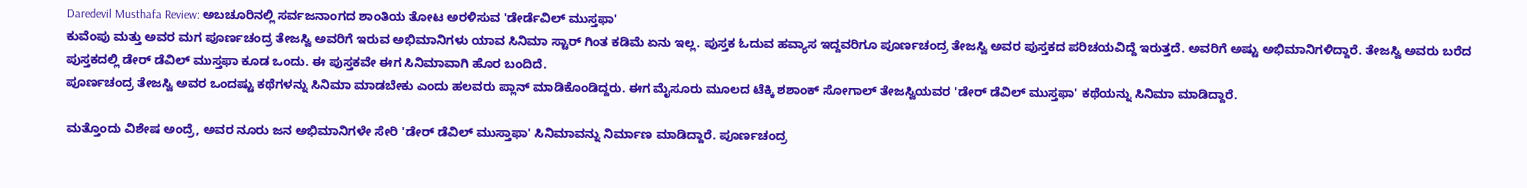Daredevil Musthafa Review: ಅಬಚೂರಿನಲ್ಲಿ ಸರ್ವಜನಾಂಗದ ಶಾಂತಿಯ ತೋಟ ಅರಳಿಸುವ 'ಡೇರ್ಡೆವಿಲ್ ಮುಸ್ತಫಾ'
ಕುವೆಂಪು ಮತ್ತು ಅವರ ಮಗ ಪೂರ್ಣಚಂದ್ರ ತೇಜಸ್ವಿ ಅವರಿಗೆ ಇರುವ ಅಭಿಮಾನಿಗಳು ಯಾವ ಸಿನಿಮಾ ಸ್ಟಾರ್ ಗಿಂತ ಕಡಿಮೆ ಏನು ಇಲ್ಲ. ಪುಸ್ತಕ ಓದುವ ಹವ್ಯಾಸ ಇದ್ದವರಿಗೂ ಪೂರ್ಣಚಂದ್ರ ತೇಜಸ್ವಿ ಅವರ ಪುಸ್ತಕದ ಪರಿಚಯವಿದ್ದೆ ಇರುತ್ತದೆ. ಅವರಿಗೆ ಅಷ್ಟು ಅಭಿಮಾನಿಗಳಿದ್ದಾರೆ. ತೇಜಸ್ವಿ ಅವರು ಬರೆದ ಪುಸ್ತಕದಲ್ಲಿ ಡೇರ್ ಡೆವಿಲ್ ಮುಸ್ತಫಾ ಕೂಡ ಒಂದು. ಈ ಪುಸ್ತಕವೇ ಈಗ ಸಿನಿಮಾವಾಗಿ ಹೊರ ಬಂದಿದೆ.
ಪೂರ್ಣಚಂದ್ರ ತೇಜಸ್ವಿ ಅವರ ಒಂದಷ್ಟು ಕಥೆಗಳನ್ನು ಸಿನಿಮಾ ಮಾಡಬೇಕು ಎಂದು ಹಲವರು ಪ್ಲಾನ್ ಮಾಡಿಕೊಂಡಿದ್ದರು. ಈಗ ಮೈಸೂರು ಮೂಲದ ಟೆಕ್ಕಿ ಶಶಾಂಕ್ ಸೋಗಾಲ್ ತೇಜಸ್ವಿಯವರ 'ಡೇರ್ ಡೆವಿಲ್ ಮುಸ್ತಫಾ' ಕಥೆಯನ್ನು ಸಿನಿಮಾ ಮಾಡಿದ್ದಾರೆ.

ಮತ್ತೊಂದು ವಿಶೇಷ ಅಂದ್ರೆ, ಅವರ ನೂರು ಜನ ಅಭಿಮಾನಿಗಳೇ ಸೇರಿ 'ಡೇರ್ ಡೆವಿಲ್ ಮುಸ್ತಾಫಾ' ಸಿನಿಮಾವನ್ನು ನಿರ್ಮಾಣ ಮಾಡಿದ್ದಾರೆ. ಪೂರ್ಣಚಂದ್ರ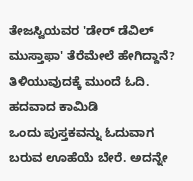ತೇಜಸ್ವಿಯವರ 'ಡೇರ್ ಡೆವಿಲ್ ಮುಸ್ತಾಫಾ' ತೆರೆಮೇಲೆ ಹೇಗಿದ್ದಾನೆ? ತಿಳಿಯುವುದಕ್ಕೆ ಮುಂದೆ ಓದಿ.
ಹದವಾದ ಕಾಮಿಡಿ
ಒಂದು ಪುಸ್ತಕವನ್ನು ಓದುವಾಗ ಬರುವ ಊಹೆಯೆ ಬೇರೆ. ಅದನ್ನೇ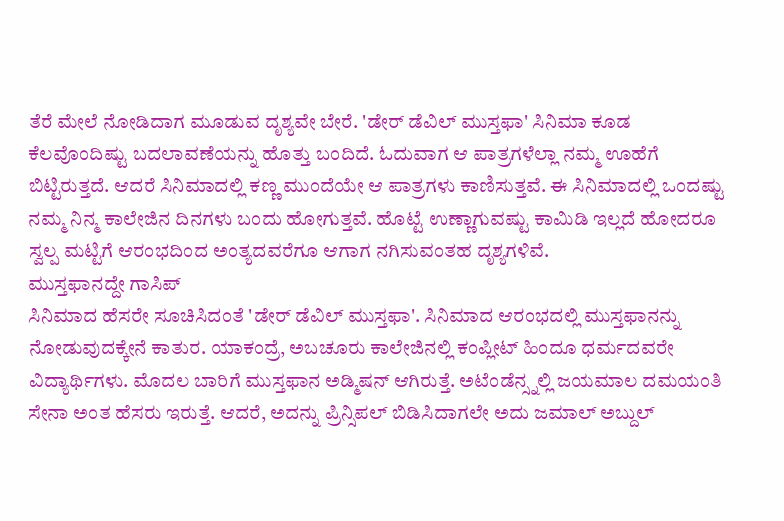ತೆರೆ ಮೇಲೆ ನೋಡಿದಾಗ ಮೂಡುವ ದೃಶ್ಯವೇ ಬೇರೆ. 'ಡೇರ್ ಡೆವಿಲ್ ಮುಸ್ತಫಾ' ಸಿನಿಮಾ ಕೂಡ ಕೆಲವೊಂದಿಷ್ಟು ಬದಲಾವಣೆಯನ್ನು ಹೊತ್ತು ಬಂದಿದೆ. ಓದುವಾಗ ಆ ಪಾತ್ರಗಳೆಲ್ಲಾ ನಮ್ಮ ಊಹೆಗೆ ಬಿಟ್ಟಿರುತ್ತದೆ. ಆದರೆ ಸಿನಿಮಾದಲ್ಲಿ ಕಣ್ಣ ಮುಂದೆಯೇ ಆ ಪಾತ್ರಗಳು ಕಾಣಿಸುತ್ತವೆ. ಈ ಸಿನಿಮಾದಲ್ಲಿ ಒಂದಷ್ಟು ನಮ್ಮ ನಿನ್ಮ ಕಾಲೇಜಿನ ದಿನಗಳು ಬಂದು ಹೋಗುತ್ತವೆ. ಹೊಟ್ಟೆ ಉಣ್ಣಾಗುವಷ್ಟು ಕಾಮಿಡಿ ಇಲ್ಲದೆ ಹೋದರೂ ಸ್ವಲ್ಪ ಮಟ್ಟಿಗೆ ಆರಂಭದಿಂದ ಅಂತ್ಯದವರೆಗೂ ಆಗಾಗ ನಗಿಸುವಂತಹ ದೃಶ್ಯಗಳಿವೆ.
ಮುಸ್ತಫಾನದ್ದೇ ಗಾಸಿಪ್
ಸಿನಿಮಾದ ಹೆಸರೇ ಸೂಚಿಸಿದಂತೆ 'ಡೇರ್ ಡೆವಿಲ್ ಮುಸ್ತಫಾ'. ಸಿನಿಮಾದ ಆರಂಭದಲ್ಲಿ ಮುಸ್ತಫಾನನ್ನು ನೋಡುವುದಕ್ಕೇನೆ ಕಾತುರ. ಯಾಕಂದ್ರೆ, ಅಬಚೂರು ಕಾಲೇಜಿನಲ್ಲಿ ಕಂಪ್ಲೀಟ್ ಹಿಂದೂ ಧರ್ಮದವರೇ ವಿದ್ಯಾರ್ಥಿಗಳು. ಮೊದಲ ಬಾರಿಗೆ ಮುಸ್ತಫಾನ ಅಡ್ಮಿಷನ್ ಆಗಿರುತ್ತೆ. ಅಟೆಂಡೆನ್ಸ್ನಲ್ಲಿ ಜಯಮಾಲ ದಮಯಂತಿ ಸೇನಾ ಅಂತ ಹೆಸರು ಇರುತ್ತೆ. ಆದರೆ, ಅದನ್ನು ಪ್ರಿನ್ಸಿಪಲ್ ಬಿಡಿಸಿದಾಗಲೇ ಅದು ಜಮಾಲ್ ಅಬ್ದುಲ್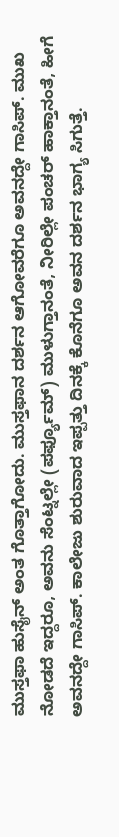ಮುಸ್ತಫಾ ಹುಸೈನ್ ಅಂತ ಗೊತ್ತಾಗೋದು. ಮುಸ್ತಫಾನ ದರ್ಶನ ಆಗೋವರೆಗೂ ಅವನದ್ದೇ ಗಾಸಿಪ್. ಮುಖ ನೋಡದೆ ಇದ್ದರೂ, ಅವನು ಸೆಂಟ್ನಲ್ಲೇ (ಪರ್ಫ್ಯೂಮ್) ಮುಳುಗ್ತಾನಂತೆ, ನೀರಿಲ್ಲೇ ಪಂಚರ್ ಹಾಕ್ತಾನಂತೆ, ಹೀಗೆ ಅವನದ್ದೇ ಗಾಸಿಪ್. ಕಾಲೇಜು ಶುರುವಾದ ಇಪ್ಪತ್ತು ದಿನಕ್ಕೆ ಕೊನೆಗೂ ಅವನ ದರ್ಶನ ಭಾಗ್ಯ ಸಿಗುತ್ತೆ.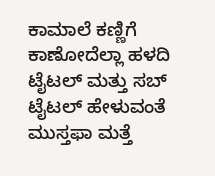ಕಾಮಾಲೆ ಕಣ್ಣಿಗೆ ಕಾಣೋದೆಲ್ಲಾ ಹಳದಿ
ಟೈಟಲ್ ಮತ್ತು ಸಬ್ ಟೈಟಲ್ ಹೇಳುವಂತೆ ಮುಸ್ತಫಾ ಮತ್ತೆ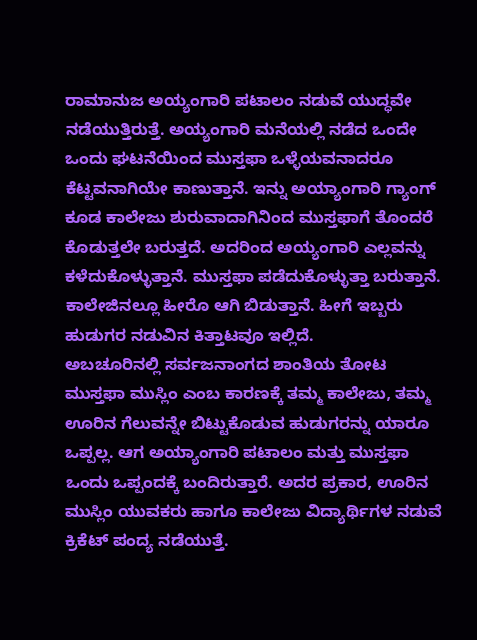ರಾಮಾನುಜ ಅಯ್ಯಂಗಾರಿ ಪಟಾಲಂ ನಡುವೆ ಯುದ್ಧವೇ ನಡೆಯುತ್ತಿರುತ್ತೆ. ಅಯ್ಯಂಗಾರಿ ಮನೆಯಲ್ಲಿ ನಡೆದ ಒಂದೇ ಒಂದು ಘಟನೆಯಿಂದ ಮುಸ್ತಫಾ ಒಳ್ಳೆಯವನಾದರೂ ಕೆಟ್ಟವನಾಗಿಯೇ ಕಾಣುತ್ತಾನೆ. ಇನ್ನು ಅಯ್ಯಾಂಗಾರಿ ಗ್ಯಾಂಗ್ ಕೂಡ ಕಾಲೇಜು ಶುರುವಾದಾಗಿನಿಂದ ಮುಸ್ತಫಾಗೆ ತೊಂದರೆ ಕೊಡುತ್ತಲೇ ಬರುತ್ತದೆ. ಅದರಿಂದ ಅಯ್ಯಂಗಾರಿ ಎಲ್ಲವನ್ನು ಕಳೆದುಕೊಳ್ಳುತ್ತಾನೆ. ಮುಸ್ತಫಾ ಪಡೆದುಕೊಳ್ಳುತ್ತಾ ಬರುತ್ತಾನೆ. ಕಾಲೇಜಿನಲ್ಲೂ ಹೀರೊ ಆಗಿ ಬಿಡುತ್ತಾನೆ. ಹೀಗೆ ಇಬ್ಬರು ಹುಡುಗರ ನಡುವಿನ ಕಿತ್ತಾಟವೂ ಇಲ್ಲಿದೆ.
ಅಬಚೂರಿನಲ್ಲಿ ಸರ್ವಜನಾಂಗದ ಶಾಂತಿಯ ತೋಟ
ಮುಸ್ತಫಾ ಮುಸ್ಲಿಂ ಎಂಬ ಕಾರಣಕ್ಕೆ ತಮ್ಮ ಕಾಲೇಜು, ತಮ್ಮ ಊರಿನ ಗೆಲುವನ್ನೇ ಬಿಟ್ಟುಕೊಡುವ ಹುಡುಗರನ್ನು ಯಾರೂ ಒಪ್ಪಲ್ಲ. ಆಗ ಅಯ್ಯಾಂಗಾರಿ ಪಟಾಲಂ ಮತ್ತು ಮುಸ್ತಫಾ ಒಂದು ಒಪ್ಪಂದಕ್ಕೆ ಬಂದಿರುತ್ತಾರೆ. ಅದರ ಪ್ರಕಾರ, ಊರಿನ ಮುಸ್ಲಿಂ ಯುವಕರು ಹಾಗೂ ಕಾಲೇಜು ವಿದ್ಯಾರ್ಥಿಗಳ ನಡುವೆ ಕ್ರಿಕೆಟ್ ಪಂದ್ಯ ನಡೆಯುತ್ತೆ.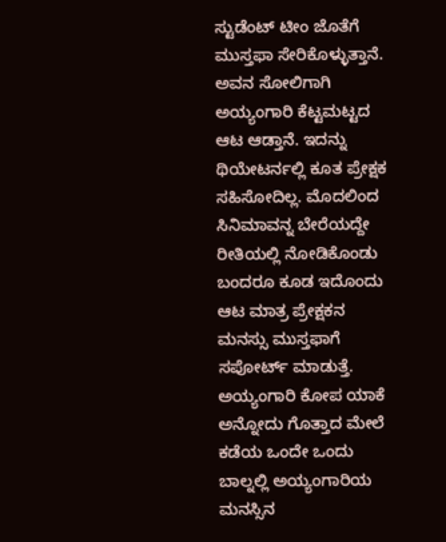ಸ್ಟುಡೆಂಟ್ ಟೀಂ ಜೊತೆಗೆ ಮುಸ್ತಫಾ ಸೇರಿಕೊಳ್ಳುತ್ತಾನೆ. ಅವನ ಸೋಲಿಗಾಗಿ ಅಯ್ಯಂಗಾರಿ ಕೆಟ್ಟಮಟ್ಟದ ಆಟ ಆಡ್ತಾನೆ. ಇದನ್ನು ಥಿಯೇಟರ್ನಲ್ಲಿ ಕೂತ ಪ್ರೇಕ್ಷಕ ಸಹಿಸೋದಿಲ್ಲ. ಮೊದಲಿಂದ ಸಿನಿಮಾವನ್ನ ಬೇರೆಯದ್ದೇ ರೀತಿಯಲ್ಲಿ ನೋಡಿಕೊಂಡು ಬಂದರೂ ಕೂಡ ಇದೊಂದು ಆಟ ಮಾತ್ರ ಪ್ರೇಕ್ಷಕನ ಮನಸ್ಸು ಮುಸ್ತಫಾಗೆ ಸಪೋರ್ಟ್ ಮಾಡುತ್ತೆ. ಅಯ್ಯಂಗಾರಿ ಕೋಪ ಯಾಕೆ ಅನ್ನೋದು ಗೊತ್ತಾದ ಮೇಲೆ ಕಡೆಯ ಒಂದೇ ಒಂದು ಬಾಲ್ನಲ್ಲಿ ಅಯ್ಯಂಗಾರಿಯ ಮನಸ್ಸಿನ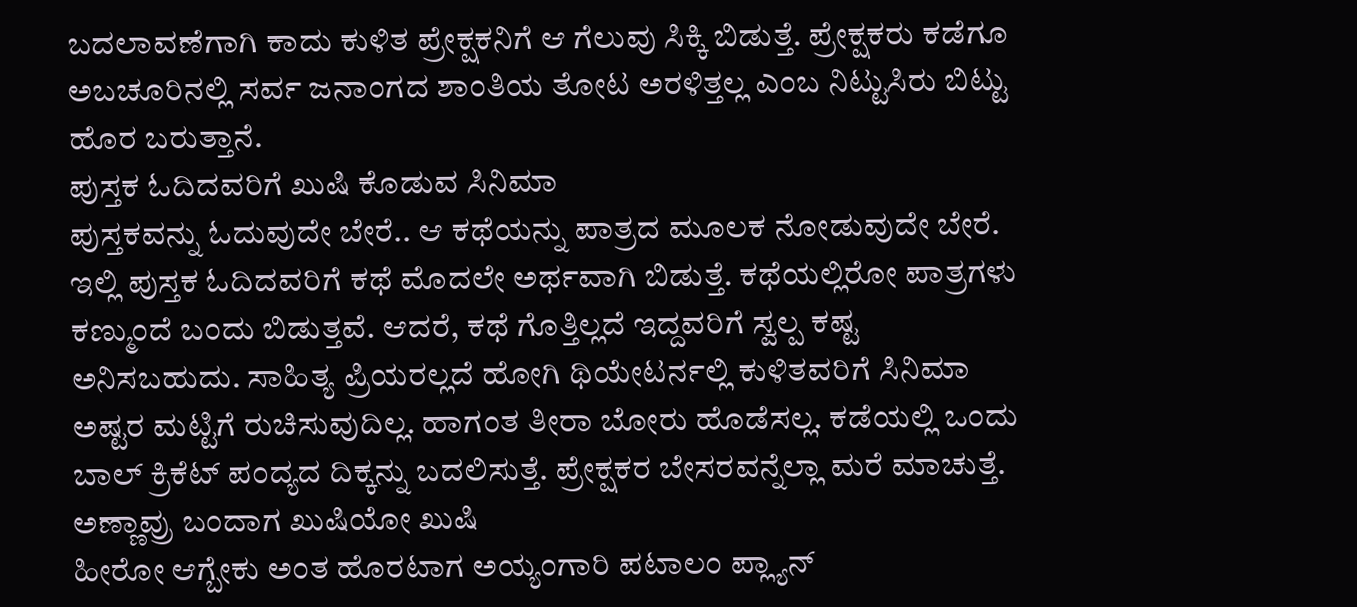ಬದಲಾವಣೆಗಾಗಿ ಕಾದು ಕುಳಿತ ಪ್ರೇಕ್ಷಕನಿಗೆ ಆ ಗೆಲುವು ಸಿಕ್ಕಿ ಬಿಡುತ್ತೆ. ಪ್ರೇಕ್ಷಕರು ಕಡೆಗೂ ಅಬಚೂರಿನಲ್ಲಿ ಸರ್ವ ಜನಾಂಗದ ಶಾಂತಿಯ ತೋಟ ಅರಳಿತ್ತಲ್ಲ ಎಂಬ ನಿಟ್ಟುಸಿರು ಬಿಟ್ಟು ಹೊರ ಬರುತ್ತಾನೆ.
ಪುಸ್ತಕ ಓದಿದವರಿಗೆ ಖುಷಿ ಕೊಡುವ ಸಿನಿಮಾ
ಪುಸ್ತಕವನ್ನು ಓದುವುದೇ ಬೇರೆ.. ಆ ಕಥೆಯನ್ನು ಪಾತ್ರದ ಮೂಲಕ ನೋಡುವುದೇ ಬೇರೆ. ಇಲ್ಲಿ ಪುಸ್ತಕ ಓದಿದವರಿಗೆ ಕಥೆ ಮೊದಲೇ ಅರ್ಥವಾಗಿ ಬಿಡುತ್ತೆ. ಕಥೆಯಲ್ಲಿರೋ ಪಾತ್ರಗಳು ಕಣ್ಮುಂದೆ ಬಂದು ಬಿಡುತ್ತವೆ. ಆದರೆ, ಕಥೆ ಗೊತ್ತಿಲ್ಲದೆ ಇದ್ದವರಿಗೆ ಸ್ವಲ್ಪ ಕಷ್ಟ ಅನಿಸಬಹುದು. ಸಾಹಿತ್ಯ ಪ್ರಿಯರಲ್ಲದೆ ಹೋಗಿ ಥಿಯೇಟರ್ನಲ್ಲಿ ಕುಳಿತವರಿಗೆ ಸಿನಿಮಾ ಅಷ್ಟರ ಮಟ್ಟಿಗೆ ರುಚಿಸುವುದಿಲ್ಲ. ಹಾಗಂತ ತೀರಾ ಬೋರು ಹೊಡೆಸಲ್ಲ. ಕಡೆಯಲ್ಲಿ ಒಂದು ಬಾಲ್ ಕ್ರಿಕೆಟ್ ಪಂದ್ಯದ ದಿಕ್ಕನ್ನು ಬದಲಿಸುತ್ತೆ. ಪ್ರೇಕ್ಷಕರ ಬೇಸರವನ್ನೆಲ್ಲಾ ಮರೆ ಮಾಚುತ್ತೆ.
ಅಣ್ಣಾವ್ರು ಬಂದಾಗ ಖುಷಿಯೋ ಖುಷಿ
ಹೀರೋ ಆಗ್ಬೇಕು ಅಂತ ಹೊರಟಾಗ ಅಯ್ಯಂಗಾರಿ ಪಟಾಲಂ ಪ್ಲ್ಯಾನ್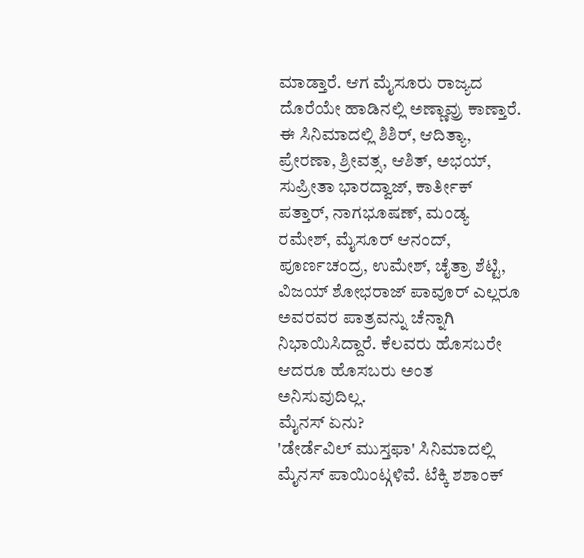ಮಾಡ್ತಾರೆ. ಆಗ ಮೈಸೂರು ರಾಜ್ಯದ ದೊರೆಯೇ ಹಾಡಿನಲ್ಲಿ ಅಣ್ಣಾವ್ರು ಕಾಣ್ತಾರೆ. ಈ ಸಿನಿಮಾದಲ್ಲಿ ಶಿಶಿರ್, ಆದಿತ್ಯಾ, ಪ್ರೇರಣಾ, ಶ್ರೀವತ್ಸ, ಆಶಿತ್, ಅಭಯ್, ಸುಪ್ರೀತಾ ಭಾರದ್ವಾಜ್, ಕಾರ್ತೀಕ್ ಪತ್ತಾರ್, ನಾಗಭೂಷಣ್, ಮಂಡ್ಯ ರಮೇಶ್, ಮೈಸೂರ್ ಆನಂದ್, ಪೂರ್ಣಚಂದ್ರ, ಉಮೇಶ್, ಚೈತ್ರಾ ಶೆಟ್ಟಿ, ವಿಜಯ್ ಶೋಭರಾಜ್ ಪಾವೂರ್ ಎಲ್ಲರೂ ಅವರವರ ಪಾತ್ರವನ್ನು ಚೆನ್ನಾಗಿ ನಿಭಾಯಿಸಿದ್ದಾರೆ. ಕೆಲವರು ಹೊಸಬರೇ ಆದರೂ ಹೊಸಬರು ಅಂತ ಅನಿಸುವುದಿಲ್ಲ.
ಮೈನಸ್ ಏನು?
'ಡೇರ್ಡೆವಿಲ್ ಮುಸ್ತಫಾ' ಸಿನಿಮಾದಲ್ಲಿ ಮೈನಸ್ ಪಾಯಿಂಟ್ಗಳಿವೆ. ಟೆಕ್ಕಿ ಶಶಾಂಕ್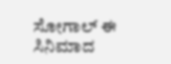ಸೋಗಾಲ್ ಈ ಸಿನಿಮಾದ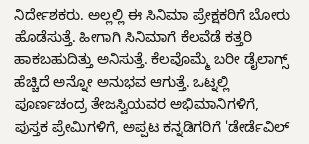ನಿರ್ದೇಶಕರು. ಅಲ್ಲಲ್ಲಿ ಈ ಸಿನಿಮಾ ಪ್ರೇಕ್ಷಕರಿಗೆ ಬೋರು ಹೊಡೆಸುತ್ತೆ. ಹೀಗಾಗಿ ಸಿನಿಮಾಗೆ ಕೆಲವೆಡೆ ಕತ್ತರಿ ಹಾಕಬಹುದಿತ್ತು ಅನಿಸುತ್ತೆ. ಕೆಲವೊಮ್ಮೆ ಬರೀ ಡೈಲಾಗ್ಸ್ ಹೆಚ್ಚಿದೆ ಅನ್ನೋ ಅನುಭವ ಆಗುತ್ತೆ. ಒಟ್ನಲ್ಲಿ ಪೂರ್ಣಚಂದ್ರ ತೇಜಸ್ವಿಯವರ ಅಭಿಮಾನಿಗಳಿಗೆ, ಪುಸ್ತಕ ಪ್ರೇಮಿಗಳಿಗೆ, ಅಪ್ಪಟ ಕನ್ನಡಿಗರಿಗೆ 'ಡೇರ್ಡೆವಿಲ್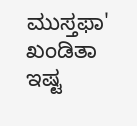ಮುಸ್ತಫಾ' ಖಂಡಿತಾ ಇಷ್ಟ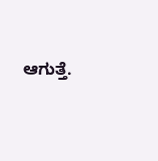ಆಗುತ್ತೆ.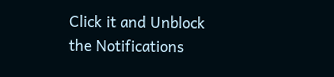Click it and Unblock the Notifications